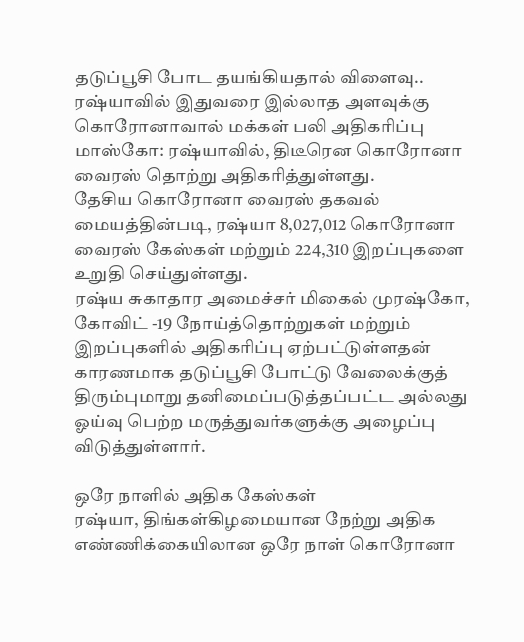தடுப்பூசி போட தயங்கியதால் விளைவு.. ரஷ்யாவில் இதுவரை இல்லாத அளவுக்கு கொரோனாவால் மக்கள் பலி அதிகரிப்பு
மாஸ்கோ: ரஷ்யாவில், திடீரென கொரோனா வைரஸ் தொற்று அதிகரித்துள்ளது.
தேசிய கொரோனா வைரஸ் தகவல் மையத்தின்படி, ரஷ்யா 8,027,012 கொரோனா வைரஸ் கேஸ்கள் மற்றும் 224,310 இறப்புகளை உறுதி செய்துள்ளது.
ரஷ்ய சுகாதார அமைச்சர் மிகைல் முரஷ்கோ, கோவிட் -19 நோய்த்தொற்றுகள் மற்றும் இறப்புகளில் அதிகரிப்பு ஏற்பட்டுள்ளதன் காரணமாக தடுப்பூசி போட்டு வேலைக்குத் திரும்புமாறு தனிமைப்படுத்தப்பட்ட அல்லது ஓய்வு பெற்ற மருத்துவர்களுக்கு அழைப்பு விடுத்துள்ளார்.

ஒரே நாளில் அதிக கேஸ்கள்
ரஷ்யா, திங்கள்கிழமையான நேற்று அதிக எண்ணிக்கையிலான ஒரே நாள் கொரோனா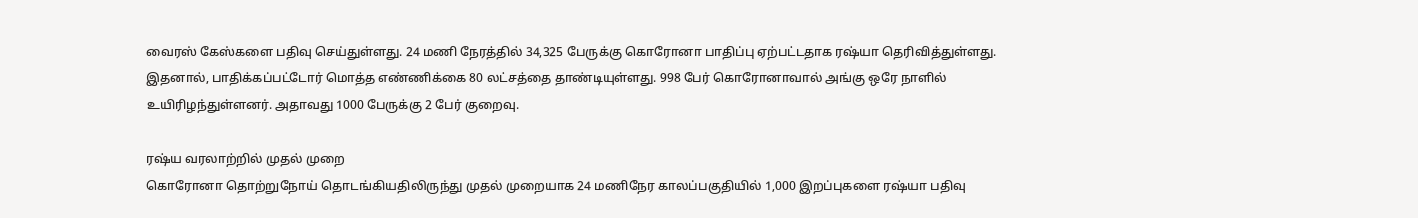வைரஸ் கேஸ்களை பதிவு செய்துள்ளது. 24 மணி நேரத்தில் 34,325 பேருக்கு கொரோனா பாதிப்பு ஏற்பட்டதாக ரஷ்யா தெரிவித்துள்ளது. இதனால், பாதிக்கப்பட்டோர் மொத்த எண்ணிக்கை 80 லட்சத்தை தாண்டியுள்ளது. 998 பேர் கொரோனாவால் அங்கு ஒரே நாளில் உயிரிழந்துள்ளனர். அதாவது 1000 பேருக்கு 2 பேர் குறைவு.

ரஷ்ய வரலாற்றில் முதல் முறை
கொரோனா தொற்றுநோய் தொடங்கியதிலிருந்து முதல் முறையாக 24 மணிநேர காலப்பகுதியில் 1,000 இறப்புகளை ரஷ்யா பதிவு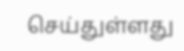செய்துள்ளது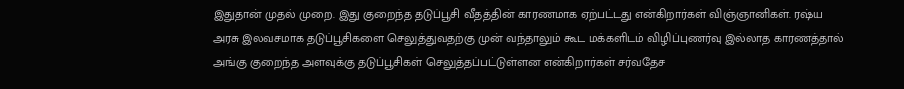இதுதான் முதல் முறை. இது குறைந்த தடுப்பூசி வீதத்தின் காரணமாக ஏற்பட்டது என்கிறார்கள் விஞ்ஞானிகள். ரஷ்ய அரசு இலவசமாக தடுப்பூசிகளை செலுத்துவதற்கு முன் வந்தாலும் கூட மக்களிடம் விழிப்புணர்வு இல்லாத காரணத்தால் அங்கு குறைந்த அளவுக்கு தடுப்பூசிகள் செலுத்தப்பட்டுள்ளன என்கிறார்கள் சர்வதேச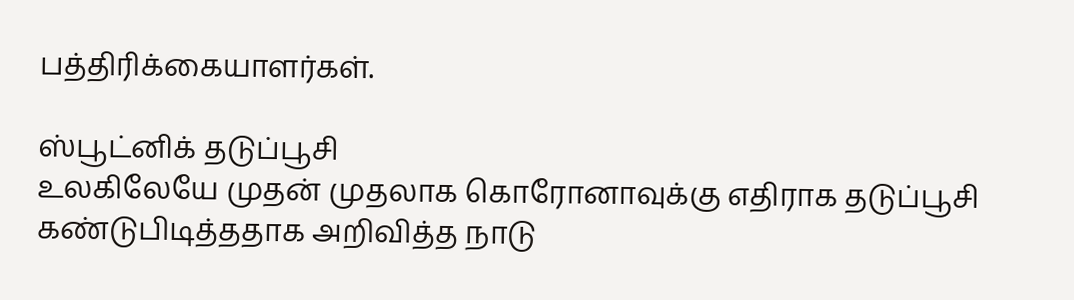பத்திரிக்கையாளர்கள்.

ஸ்பூட்னிக் தடுப்பூசி
உலகிலேயே முதன் முதலாக கொரோனாவுக்கு எதிராக தடுப்பூசி கண்டுபிடித்ததாக அறிவித்த நாடு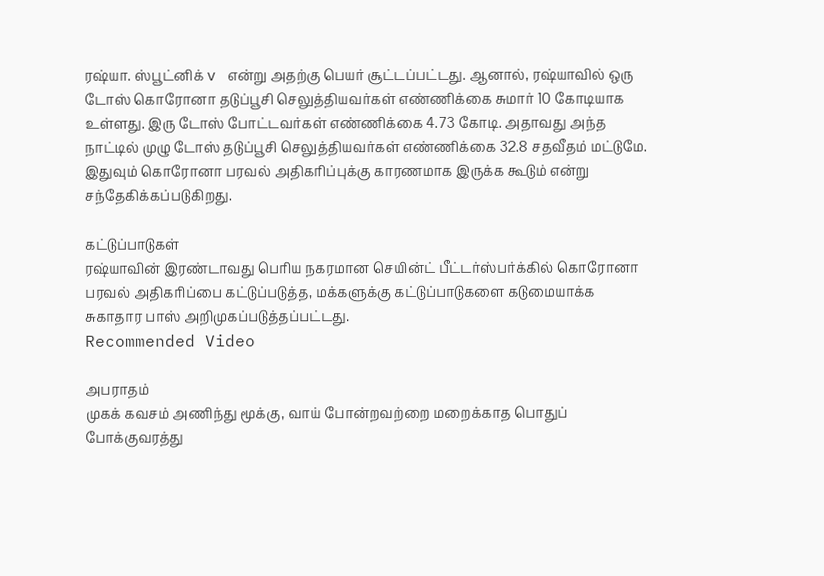ரஷ்யா. ஸ்பூட்னிக் v என்று அதற்கு பெயர் சூட்டப்பட்டது. ஆனால், ரஷ்யாவில் ஒரு டோஸ் கொரோனா தடுப்பூசி செலுத்தியவர்கள் எண்ணிக்கை சுமார் 10 கோடியாக உள்ளது. இரு டோஸ் போட்டவர்கள் எண்ணிக்கை 4.73 கோடி. அதாவது அந்த நாட்டில் முழு டோஸ் தடுப்பூசி செலுத்தியவர்கள் எண்ணிக்கை 32.8 சதவீதம் மட்டுமே. இதுவும் கொரோனா பரவல் அதிகரிப்புக்கு காரணமாக இருக்க கூடும் என்று சந்தேகிக்கப்படுகிறது.

கட்டுப்பாடுகள்
ரஷ்யாவின் இரண்டாவது பெரிய நகரமான செயின்ட் பீட்டர்ஸ்பர்க்கில் கொரோனா பரவல் அதிகரிப்பை கட்டுப்படுத்த, மக்களுக்கு கட்டுப்பாடுகளை கடுமையாக்க சுகாதார பாஸ் அறிமுகப்படுத்தப்பட்டது.
Recommended Video

அபராதம்
முகக் கவசம் அணிந்து மூக்கு, வாய் போன்றவற்றை மறைக்காத பொதுப் போக்குவரத்து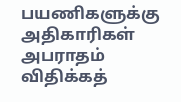பயணிகளுக்கு அதிகாரிகள் அபராதம் விதிக்கத்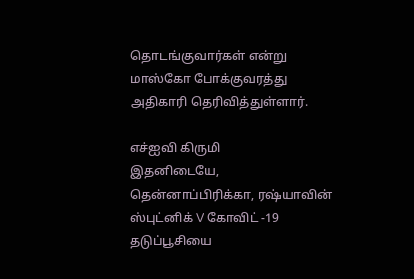தொடங்குவார்கள் என்று மாஸ்கோ போக்குவரத்து அதிகாரி தெரிவித்துள்ளார்.

எச்ஐவி கிருமி
இதனிடையே, தென்னாப்பிரிக்கா, ரஷ்யாவின் ஸ்புட்னிக் V கோவிட் -19 தடுப்பூசியை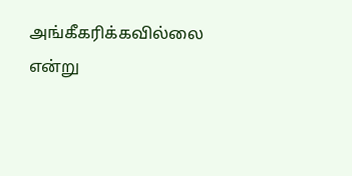அங்கீகரிக்கவில்லை என்று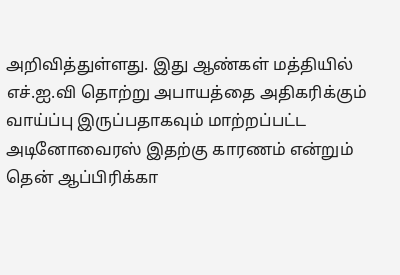அறிவித்துள்ளது. இது ஆண்கள் மத்தியில் எச்.ஐ.வி தொற்று அபாயத்தை அதிகரிக்கும் வாய்ப்பு இருப்பதாகவும் மாற்றப்பட்ட அடினோவைரஸ் இதற்கு காரணம் என்றும் தென் ஆப்பிரிக்கா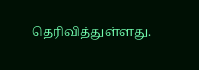தெரிவித்துள்ளது.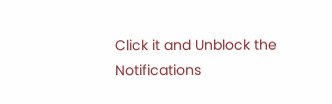Click it and Unblock the Notifications